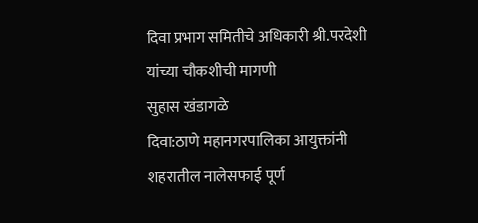दिवा प्रभाग समितीचे अधिकारी श्री.परदेशी यांच्या चौकशीची मागणी
सुहास खंडागळे
दिवा:ठाणे महानगरपालिका आयुक्तांनी शहरातील नालेसफाई पूर्ण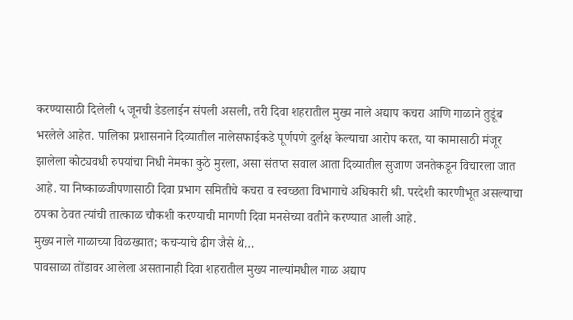करण्यासाठी दिलेली ५ जूनची डेडलाईन संपली असली, तरी दिवा शहरातील मुख्य नाले अद्याप कचरा आणि गाळाने तुडूंब भरलेले आहेत. पालिका प्रशासनाने दिव्यातील नालेसफाईकडे पूर्णपणे दुर्लक्ष केल्याचा आरोप करत, या कामासाठी मंजूर झालेला कोट्यवधी रुपयांचा निधी नेमका कुठे मुरला, असा संतप्त सवाल आता दिव्यातील सुजाण जनतेकडून विचारला जात आहे. या निष्काळजीपणासाठी दिवा प्रभाग समितीचे कचरा व स्वच्छता विभागाचे अधिकारी श्री. परदेशी कारणीभूत असल्याचा ठपका ठेवत त्यांची तात्काळ चौकशी करण्याची मागणी दिवा मनसेच्या वतीने करण्यात आली आहे.
मुख्य नाले गाळाच्या विळख्यात; कचऱ्याचे ढीग जैसे थे…
पावसाळा तोंडावर आलेला असतानाही दिवा शहरातील मुख्य नाल्यांमधील गाळ अद्याप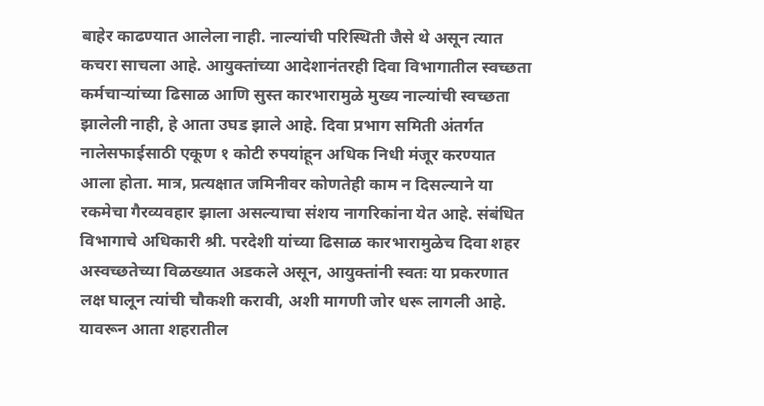बाहेर काढण्यात आलेला नाही. नाल्यांची परिस्थिती जैसे थे असून त्यात कचरा साचला आहे. आयुक्तांच्या आदेशानंतरही दिवा विभागातील स्वच्छता कर्मचाऱ्यांच्या ढिसाळ आणि सुस्त कारभारामुळे मुख्य नाल्यांची स्वच्छता झालेली नाही, हे आता उघड झाले आहे. दिवा प्रभाग समिती अंतर्गत नालेसफाईसाठी एकूण १ कोटी रुपयांहून अधिक निधी मंजूर करण्यात आला होता. मात्र, प्रत्यक्षात जमिनीवर कोणतेही काम न दिसल्याने या रकमेचा गैरव्यवहार झाला असल्याचा संशय नागरिकांना येत आहे. संबंधित विभागाचे अधिकारी श्री. परदेशी यांच्या ढिसाळ कारभारामुळेच दिवा शहर अस्वच्छतेच्या विळख्यात अडकले असून, आयुक्तांनी स्वतः या प्रकरणात लक्ष घालून त्यांची चौकशी करावी, अशी मागणी जोर धरू लागली आहे. यावरून आता शहरातील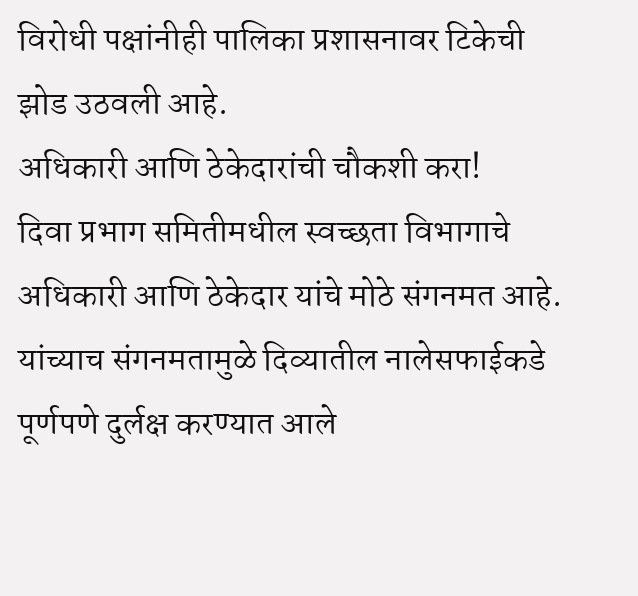विरोधी पक्षांनीही पालिका प्रशासनावर टिकेची झोड उठवली आहे.
अधिकारी आणि ठेकेदारांची चौकशी करा!
दिवा प्रभाग समितीमधील स्वच्छता विभागाचे अधिकारी आणि ठेकेदार यांचे मोठे संगनमत आहे. यांच्याच संगनमतामुळे दिव्यातील नालेसफाईकडे पूर्णपणे दुर्लक्ष करण्यात आले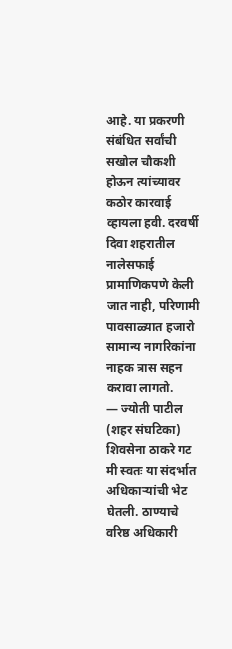आहे. या प्रकरणी संबंधित सर्वांची सखोल चौकशी होऊन त्यांच्यावर कठोर कारवाई व्हायला हवी. दरवर्षी दिवा शहरातील नालेसफाई प्रामाणिकपणे केली जात नाही, परिणामी पावसाळ्यात हजारो सामान्य नागरिकांना नाहक त्रास सहन करावा लागतो.
— ज्योती पाटील (शहर संघटिका)
शिवसेना ठाकरे गट
मी स्वतः या संदर्भात अधिकाऱ्यांची भेट घेतली. ठाण्याचे वरिष्ठ अधिकारी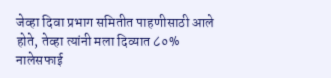जेव्हा दिवा प्रभाग समितीत पाहणीसाठी आले होते, तेव्हा त्यांनी मला दिव्यात ८०% नालेसफाई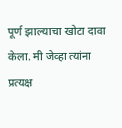पूर्ण झाल्याचा खोटा दावा केला. मी जेव्हा त्यांना प्रत्यक्ष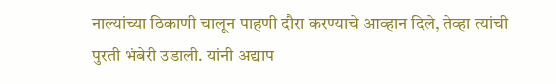नाल्यांच्या ठिकाणी चालून पाहणी दौरा करण्याचे आव्हान दिले, तेव्हा त्यांची पुरती भंबेरी उडाली. यांनी अद्याप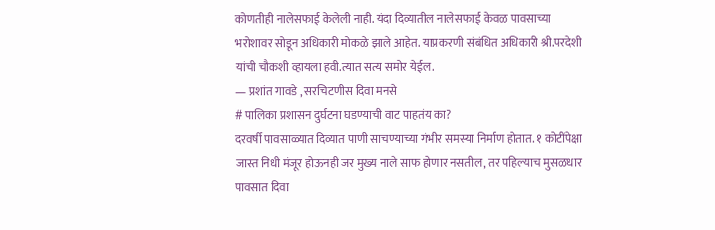कोणतीही नालेसफाई केलेली नाही. यंदा दिव्यातील नालेसफाई केवळ पावसाच्या भरोशावर सोडून अधिकारी मोकळे झाले आहेत. याप्रकरणी संबंधित अधिकारी श्री.परदेशी यांची चौकशी व्हायला हवी.त्यात सत्य समोर येईल.
— प्रशांत गावडे , सरचिटणीस दिवा मनसे
# पालिका प्रशासन दुर्घटना घडण्याची वाट पाहतंय का?
दरवर्षी पावसाळ्यात दिव्यात पाणी साचण्याच्या गंभीर समस्या निर्माण होतात. १ कोटींपेक्षा जास्त निधी मंजूर होऊनही जर मुख्य नाले साफ होणार नसतील, तर पहिल्याच मुसळधार पावसात दिवा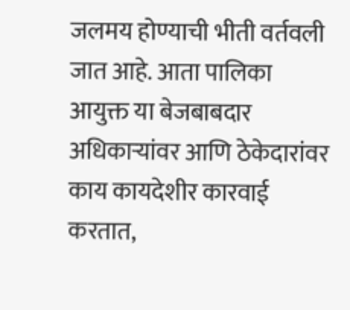जलमय होण्याची भीती वर्तवली जात आहे. आता पालिका आयुक्त या बेजबाबदार अधिकाऱ्यांवर आणि ठेकेदारांवर काय कायदेशीर कारवाई करतात,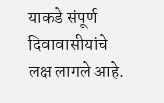याकडे संपूर्ण दिवावासीयांचे लक्ष लागले आहे.